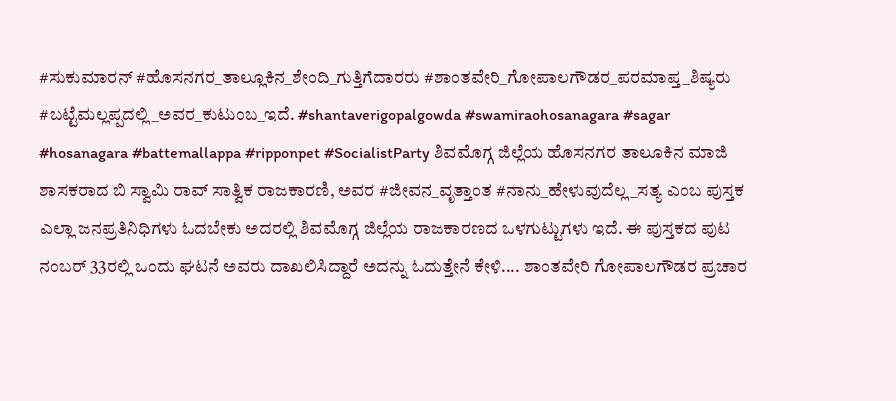#ಸುಕುಮಾರನ್ #ಹೊಸನಗರ_ತಾಲ್ಲೂಕಿನ_ಶೇಂದಿ_ಗುತ್ತಿಗೆದಾರರು #ಶಾಂತವೇರಿ_ಗೋಪಾಲಗೌಡರ_ಪರಮಾಪ್ತ_ಶಿಷ್ಯರು #ಬಟ್ಟೆಮಲ್ಲಪ್ಪದಲ್ಲಿ_ಅವರ_ಕುಟುಂಬ_ಇದೆ. #shantaverigopalgowda #swamiraohosanagara #sagar #hosanagara #battemallappa #ripponpet #SocialistParty ಶಿವಮೊಗ್ಗ ಜಿಲ್ಲೆಯ ಹೊಸನಗರ ತಾಲೂಕಿನ ಮಾಜಿ ಶಾಸಕರಾದ ಬಿ ಸ್ವಾಮಿ ರಾವ್ ಸಾತ್ವಿಕ ರಾಜಕಾರಣಿ, ಅವರ #ಜೀವನ_ವೃತ್ತಾಂತ #ನಾನು_ಹೇಳುವುದೆಲ್ಲ_ಸತ್ಯ ಎಂಬ ಪುಸ್ತಕ ಎಲ್ಲಾ ಜನಪ್ರತಿನಿಧಿಗಳು ಓದಬೇಕು ಅದರಲ್ಲಿ ಶಿವಮೊಗ್ಗ ಜಿಲ್ಲೆಯ ರಾಜಕಾರಣದ ಒಳಗುಟ್ಟುಗಳು ಇದೆ. ಈ ಪುಸ್ತಕದ ಪುಟ ನಂಬರ್ 33ರಲ್ಲಿ ಒಂದು ಘಟನೆ ಅವರು ದಾಖಲಿಸಿದ್ದಾರೆ ಅದನ್ನು ಓದುತ್ತೇನೆ ಕೇಳಿ.... ಶಾಂತವೇರಿ ಗೋಪಾಲಗೌಡರ ಪ್ರಚಾರ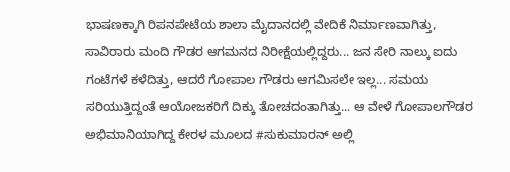ಭಾಷಣಕ್ಕಾಗಿ ರಿಪನಪೇಟೆಯ ಶಾಲಾ ಮೈದಾನದಲ್ಲಿ ವೇದಿಕೆ ನಿರ್ಮಾಣವಾಗಿತ್ತು, ಸಾವಿರಾರು ಮಂದಿ ಗೌಡರ ಆಗಮನದ ನಿರೀಕ್ಷೆಯಲ್ಲಿದ್ದರು... ಜನ ಸೇರಿ ನಾಲ್ಕು ಐದು ಗಂಟೆಗಳೆ ಕಳೆದಿತ್ತು, ಆದರೆ ಗೋಪಾಲ ಗೌಡರು ಆಗಮಿಸಲೇ ಇಲ್ಲ... ಸಮಯ ಸರಿಯುತ್ತಿದ್ದಂತೆ ಆಯೋಜಕರಿಗೆ ದಿಕ್ಕು ತೋಚದಂತಾಗಿತ್ತು... ಆ ವೇಳೆ ಗೋಪಾಲಗೌಡರ ಅಭಿಮಾನಿಯಾಗಿದ್ದ ಕೇರಳ ಮೂಲದ #ಸುಕುಮಾರನ್ ಅಲ್ಲಿ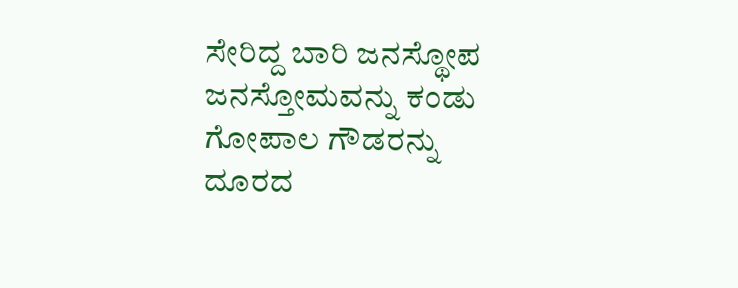ಸೇರಿದ್ದ ಬಾರಿ ಜನಸ್ಥೋಪ ಜನಸ್ತೋಮವನ್ನು ಕಂಡು ಗೋಪಾಲ ಗೌಡರನ್ನು ದೂರದ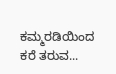ಕಮ್ಮರಡಿಯಿಂದ ಕರೆ ತರುವ...